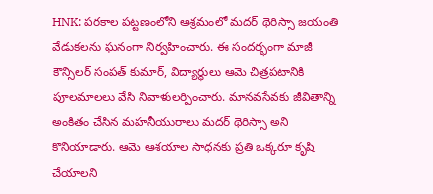HNK: పరకాల పట్టణంలోని ఆశ్రమంలో మదర్ థెరిస్సా జయంతి వేడుకలను ఘనంగా నిర్వహించారు. ఈ సందర్భంగా మాజీ కౌన్సిలర్ సంపత్ కుమార్, విద్యార్థులు ఆమె చిత్రపటానికి పూలమాలలు వేసి నివాళులర్పించారు. మానవసేవకు జీవితాన్ని అంకితం చేసిన మహనీయురాలు మదర్ థెరిస్సా అని కొనియాడారు. ఆమె ఆశయాల సాధనకు ప్రతి ఒక్కరూ కృషి చేయాలని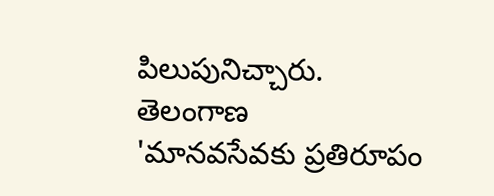పిలుపునిచ్చారు.
తెలంగాణ
'మానవసేవకు ప్రతిరూపం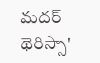మదర్ థెరిస్సా'